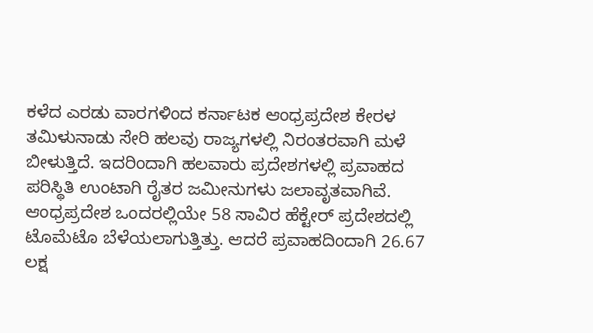ಕಳೆದ ಎರಡು ವಾರಗಳಿಂದ ಕರ್ನಾಟಕ ಆಂಧ್ರಪ್ರದೇಶ ಕೇರಳ ತಮಿಳುನಾಡು ಸೇರಿ ಹಲವು ರಾಜ್ಯಗಳಲ್ಲಿ ನಿರಂತರವಾಗಿ ಮಳೆ ಬೀಳುತ್ತಿದೆ. ಇದರಿಂದಾಗಿ ಹಲವಾರು ಪ್ರದೇಶಗಳಲ್ಲಿ ಪ್ರವಾಹದ ಪರಿಸ್ಥಿತಿ ಉಂಟಾಗಿ ರೈತರ ಜಮೀನುಗಳು ಜಲಾವೃತವಾಗಿವೆ. ಆಂಧ್ರಪ್ರದೇಶ ಒಂದರಲ್ಲಿಯೇ 58 ಸಾವಿರ ಹೆಕ್ಟೇರ್ ಪ್ರದೇಶದಲ್ಲಿ ಟೊಮೆಟೊ ಬೆಳೆಯಲಾಗುತ್ತಿತ್ತು. ಆದರೆ ಪ್ರವಾಹದಿಂದಾಗಿ 26.67 ಲಕ್ಷ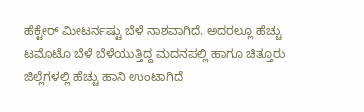ಹೆಕ್ಟೇರ್ ಮೀಟರ್ನಷ್ಟು ಬೆಳೆ ನಾಶವಾಗಿದೆ. ಅದರಲ್ಲೂ ಹೆಚ್ಚು ಟಮೊಟೊ ಬೆಳೆ ಬೆಳೆಯುತ್ತಿದ್ದ ಮದನಪಲ್ಲಿ ಹಾಗೂ ಚಿತ್ತೂರು ಜಿಲ್ಲೆಗಳಲ್ಲಿ ಹೆಚ್ಚು ಹಾನಿ ಉಂಟಾಗಿದೆ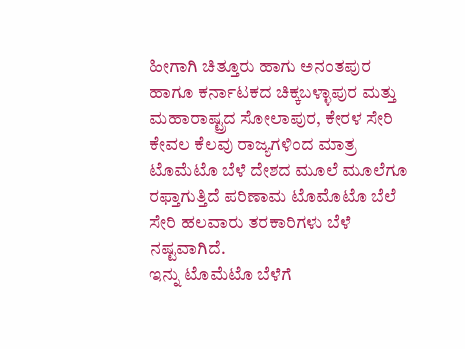ಹೀಗಾಗಿ ಚಿತ್ತೂರು ಹಾಗು ಅನಂತಪುರ ಹಾಗೂ ಕರ್ನಾಟಕದ ಚಿಕ್ಕಬಳ್ಳಾಪುರ ಮತ್ತು ಮಹಾರಾಷ್ಟ್ರದ ಸೋಲಾಪುರ, ಕೇರಳ ಸೇರಿ ಕೇವಲ ಕೆಲವು ರಾಜ್ಯಗಳಿಂದ ಮಾತ್ರ ಟೊಮೆಟೊ ಬೆಳೆ ದೇಶದ ಮೂಲೆ ಮೂಲೆಗೂ ರಫ್ತಾಗುತ್ತಿದೆ ಪರಿಣಾಮ ಟೊಮೊಟೊ ಬೆಲೆ ಸೇರಿ ಹಲವಾರು ತರಕಾರಿಗಳು ಬೆಳೆ ನಷ್ಟವಾಗಿದೆ.
ಇನ್ನು ಟೊಮೆಟೊ ಬೆಳೆಗೆ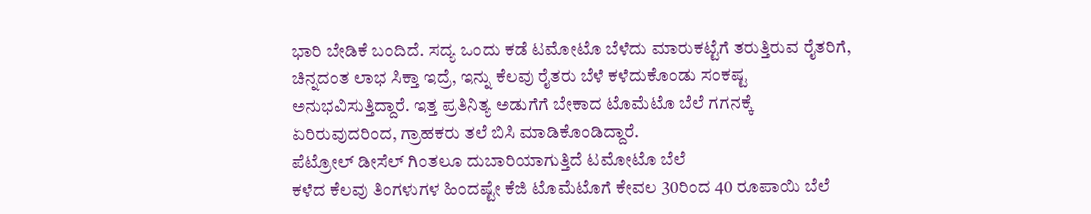ಭಾರಿ ಬೇಡಿಕೆ ಬಂದಿದೆ. ಸದ್ಯ ಒಂದು ಕಡೆ ಟಮೋಟೊ ಬೆಳೆದು ಮಾರುಕಟ್ಟೆಗೆ ತರುತ್ತಿರುವ ರೈತರಿಗೆ, ಚಿನ್ನದಂತ ಲಾಭ ಸಿಕ್ತಾ ಇದ್ರೆ, ಇನ್ನು ಕೆಲವು ರೈತರು ಬೆಳೆ ಕಳೆದುಕೊಂಡು ಸಂಕಷ್ಟ ಅನುಭವಿಸುತ್ತಿದ್ದಾರೆ. ಇತ್ತ ಪ್ರತಿನಿತ್ಯ ಅಡುಗೆಗೆ ಬೇಕಾದ ಟೊಮೆಟೊ ಬೆಲೆ ಗಗನಕ್ಕೆ ಏರಿರುವುದರಿಂದ, ಗ್ರಾಹಕರು ತಲೆ ಬಿಸಿ ಮಾಡಿಕೊಂಡಿದ್ದಾರೆ.
ಪೆಟ್ರೋಲ್ ಡೀಸೆಲ್ ಗಿಂತಲೂ ದುಬಾರಿಯಾಗುತ್ತಿದೆ ಟಮೋಟೊ ಬೆಲೆ
ಕಳೆದ ಕೆಲವು ತಿಂಗಳುಗಳ ಹಿಂದಷ್ಟೇ ಕೆಜಿ ಟೊಮೆಟೊಗೆ ಕೇವಲ 30ರಿಂದ 40 ರೂಪಾಯಿ ಬೆಲೆ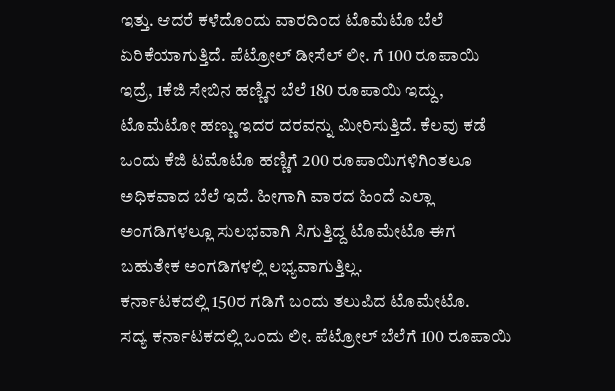ಇತ್ತು. ಆದರೆ ಕಳೆದೊಂದು ವಾರದಿಂದ ಟೊಮೆಟೊ ಬೆಲೆ ಏರಿಕೆಯಾಗುತ್ತಿದೆ. ಪೆಟ್ರೋಲ್ ಡೀಸೆಲ್ ಲೀ. ಗೆ 100 ರೂಪಾಯಿ ಇದ್ರೆ, 1ಕೆಜಿ ಸೇಬಿನ ಹಣ್ಣಿನ ಬೆಲೆ 180 ರೂಪಾಯಿ ಇದ್ದು, ಟೊಮೆಟೋ ಹಣ್ಣು ಇದರ ದರವನ್ನು ಮೀರಿಸುತ್ತಿದೆ. ಕೆಲವು ಕಡೆ ಒಂದು ಕೆಜಿ ಟಮೊಟೊ ಹಣ್ಣಿಗೆ 200 ರೂಪಾಯಿಗಳಿಗಿಂತಲೂ ಅಧಿಕವಾದ ಬೆಲೆ ಇದೆ. ಹೀಗಾಗಿ ವಾರದ ಹಿಂದೆ ಎಲ್ಲಾ ಅಂಗಡಿಗಳಲ್ಲೂ ಸುಲಭವಾಗಿ ಸಿಗುತ್ತಿದ್ದ ಟೊಮೇಟೊ ಈಗ ಬಹುತೇಕ ಅಂಗಡಿಗಳಲ್ಲಿ ಲಭ್ಯವಾಗುತ್ತಿಲ್ಲ.
ಕರ್ನಾಟಕದಲ್ಲಿ 150ರ ಗಡಿಗೆ ಬಂದು ತಲುಪಿದ ಟೊಮೇಟೊ.
ಸದ್ಯ ಕರ್ನಾಟಕದಲ್ಲಿ ಒಂದು ಲೀ. ಪೆಟ್ರೋಲ್ ಬೆಲೆಗೆ 100 ರೂಪಾಯಿ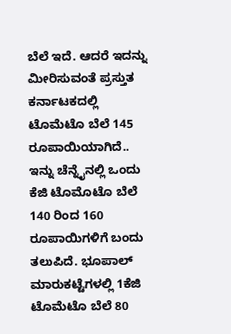ಬೆಲೆ ಇದೆ. ಆದರೆ ಇದನ್ನು ಮೀರಿಸುವಂತೆ ಪ್ರಸ್ತುತ ಕರ್ನಾಟಕದಲ್ಲಿ ಟೊಮೆಟೊ ಬೆಲೆ 145 ರೂಪಾಯಿಯಾಗಿದೆ.. ಇನ್ನು ಚೆನ್ನೈನಲ್ಲಿ ಒಂದು ಕೆಜಿ ಟೊಮೊಟೊ ಬೆಲೆ 140 ರಿಂದ 160 ರೂಪಾಯಿಗಳಿಗೆ ಬಂದು ತಲುಪಿದೆ. ಭೂಪಾಲ್ ಮಾರುಕಟ್ಟೆಗಳಲ್ಲಿ 1ಕೆಜಿ ಟೊಮೆಟೊ ಬೆಲೆ 80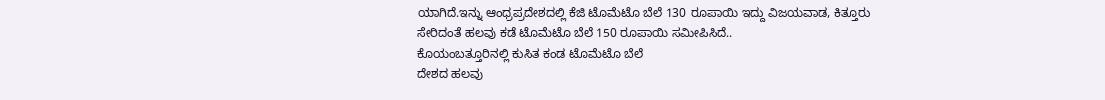ಯಾಗಿದೆ.ಇನ್ನು ಆಂಧ್ರಪ್ರದೇಶದಲ್ಲಿ ಕೆಜಿ ಟೊಮೆಟೊ ಬೆಲೆ 130 ರೂಪಾಯಿ ಇದ್ದು ವಿಜಯವಾಡ, ಕಿತ್ತೂರು ಸೇರಿದಂತೆ ಹಲವು ಕಡೆ ಟೊಮೆಟೊ ಬೆಲೆ 150 ರೂಪಾಯಿ ಸಮೀಪಿಸಿದೆ..
ಕೊಯಂಬತ್ತೂರಿನಲ್ಲಿ ಕುಸಿತ ಕಂಡ ಟೊಮೆಟೊ ಬೆಲೆ
ದೇಶದ ಹಲವು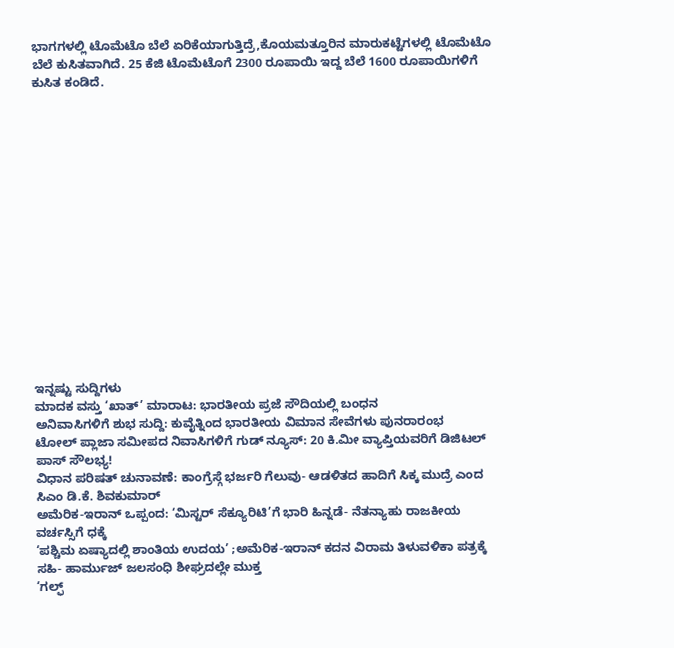ಭಾಗಗಳಲ್ಲಿ ಟೊಮೆಟೊ ಬೆಲೆ ಏರಿಕೆಯಾಗುತ್ತಿದ್ರೆ,ಕೊಯಮತ್ತೂರಿನ ಮಾರುಕಟ್ಟೆಗಳಲ್ಲಿ ಟೊಮೆಟೊ ಬೆಲೆ ಕುಸಿತವಾಗಿದೆ. 25 ಕೆಜಿ ಟೊಮೆಟೊಗೆ 2300 ರೂಪಾಯಿ ಇದ್ದ ಬೆಲೆ 1600 ರೂಪಾಯಿಗಳಿಗೆ ಕುಸಿತ ಕಂಡಿದೆ.
















ಇನ್ನಷ್ಟು ಸುದ್ದಿಗಳು
ಮಾದಕ ವಸ್ತು ‘ಖಾತ್’ ಮಾರಾಟ: ಭಾರತೀಯ ಪ್ರಜೆ ಸೌದಿಯಲ್ಲಿ ಬಂಧನ
ಅನಿವಾಸಿಗಳಿಗೆ ಶುಭ ಸುದ್ದಿ: ಕುವೈತ್ನಿಂದ ಭಾರತೀಯ ವಿಮಾನ ಸೇವೆಗಳು ಪುನರಾರಂಭ
ಟೋಲ್ ಪ್ಲಾಜಾ ಸಮೀಪದ ನಿವಾಸಿಗಳಿಗೆ ಗುಡ್ ನ್ಯೂಸ್: 20 ಕಿ.ಮೀ ವ್ಯಾಪ್ತಿಯವರಿಗೆ ಡಿಜಿಟಲ್ ಪಾಸ್ ಸೌಲಭ್ಯ!
ವಿಧಾನ ಪರಿಷತ್ ಚುನಾವಣೆ: ಕಾಂಗ್ರೆಸ್ಗೆ ಭರ್ಜರಿ ಗೆಲುವು- ಆಡಳಿತದ ಹಾದಿಗೆ ಸಿಕ್ಕ ಮುದ್ರೆ ಎಂದ ಸಿಎಂ ಡಿ.ಕೆ. ಶಿವಕುಮಾರ್
ಅಮೆರಿಕ-ಇರಾನ್ ಒಪ್ಪಂದ: ‘ಮಿಸ್ಟರ್ ಸೆಕ್ಯೂರಿಟಿ’ಗೆ ಭಾರಿ ಹಿನ್ನಡೆ- ನೆತನ್ಯಾಹು ರಾಜಕೀಯ ವರ್ಚಸ್ಸಿಗೆ ಧಕ್ಕೆ
‘ಪಶ್ಚಿಮ ಏಷ್ಯಾದಲ್ಲಿ ಶಾಂತಿಯ ಉದಯ’ ;ಅಮೆರಿಕ-ಇರಾನ್ ಕದನ ವಿರಾಮ ತಿಳುವಳಿಕಾ ಪತ್ರಕ್ಕೆ ಸಹಿ- ಹಾರ್ಮುಜ್ ಜಲಸಂಧಿ ಶೀಘ್ರದಲ್ಲೇ ಮುಕ್ತ
‘ಗಲ್ಫ್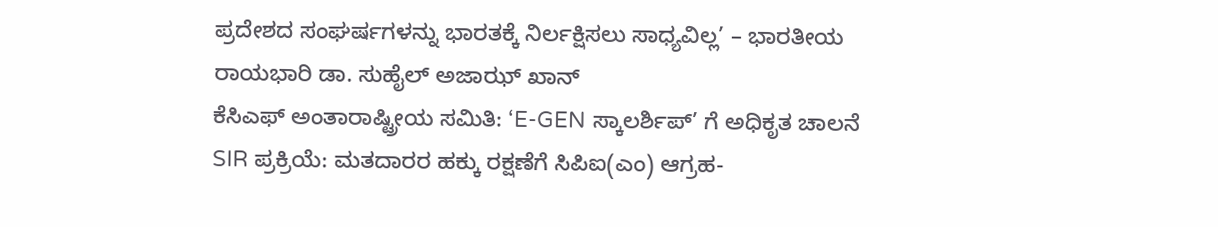ಪ್ರದೇಶದ ಸಂಘರ್ಷಗಳನ್ನು ಭಾರತಕ್ಕೆ ನಿರ್ಲಕ್ಷಿಸಲು ಸಾಧ್ಯವಿಲ್ಲ’ – ಭಾರತೀಯ ರಾಯಭಾರಿ ಡಾ. ಸುಹೈಲ್ ಅಜಾಝ್ ಖಾನ್
ಕೆಸಿಎಫ್ ಅಂತಾರಾಷ್ಟ್ರೀಯ ಸಮಿತಿ: ‘E-GEN ಸ್ಕಾಲರ್ಶಿಪ್’ ಗೆ ಅಧಿಕೃತ ಚಾಲನೆ
SIR ಪ್ರಕ್ರಿಯೆ: ಮತದಾರರ ಹಕ್ಕು ರಕ್ಷಣೆಗೆ ಸಿಪಿಐ(ಎಂ) ಆಗ್ರಹ-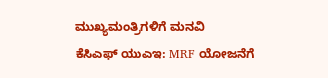ಮುಖ್ಯಮಂತ್ರಿಗಳಿಗೆ ಮನವಿ
ಕೆಸಿಎಫ್ ಯುಎಇ: MRF ಯೋಜನೆಗೆ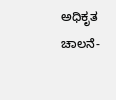ಅಧಿಕೃತ ಚಾಲನೆ-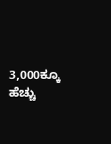3,000ಕ್ಕೂ ಹೆಚ್ಚು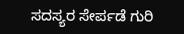ಸದಸ್ಯರ ಸೇರ್ಪಡೆ ಗುರಿ